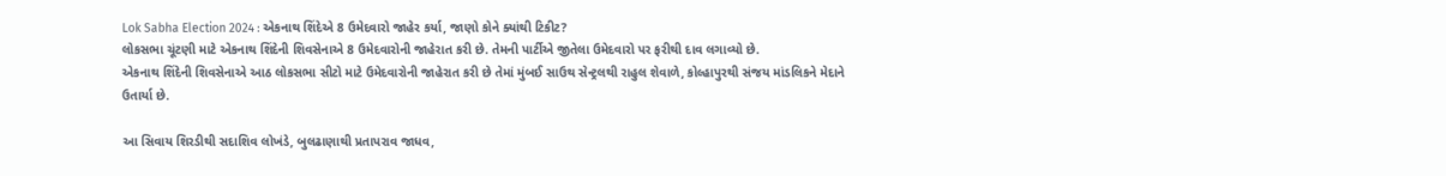Lok Sabha Election 2024 : એકનાથ શિંદેએ 8 ઉમેદવારો જાહેર કર્યા, જાણો કોને ક્યાંથી ટિકીટ?
લોકસભા ચૂંટણી માટે એકનાથ શિંદેની શિવસેનાએ 8 ઉમેદવારોની જાહેરાત કરી છે. તેમની પાર્ટીએ જીતેલા ઉમેદવારો પર ફરીથી દાવ લગાવ્યો છે.
એકનાથ શિંદેની શિવસેનાએ આઠ લોકસભા સીટો માટે ઉમેદવારોની જાહેરાત કરી છે તેમાં મુંબઈ સાઉથ સેન્ટ્રલથી રાહુલ શેવાળે, કોલ્હાપુરથી સંજય માંડલિકને મેદાને ઉતાર્યા છે.

આ સિવાય શિરડીથી સદાશિવ લોખંડે, બુલઢાણાથી પ્રતાપરાવ જાધવ,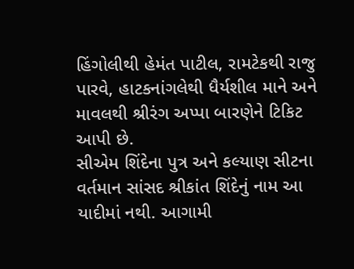હિંગોલીથી હેમંત પાટીલ, રામટેકથી રાજુ પારવે, હાટકનાંગલેથી ધૈર્યશીલ માને અને માવલથી શ્રીરંગ અપ્પા બારણેને ટિકિટ આપી છે.
સીએમ શિંદેના પુત્ર અને કલ્યાણ સીટના વર્તમાન સાંસદ શ્રીકાંત શિંદેનું નામ આ યાદીમાં નથી. આગામી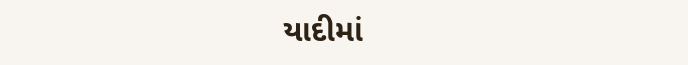યાદીમાં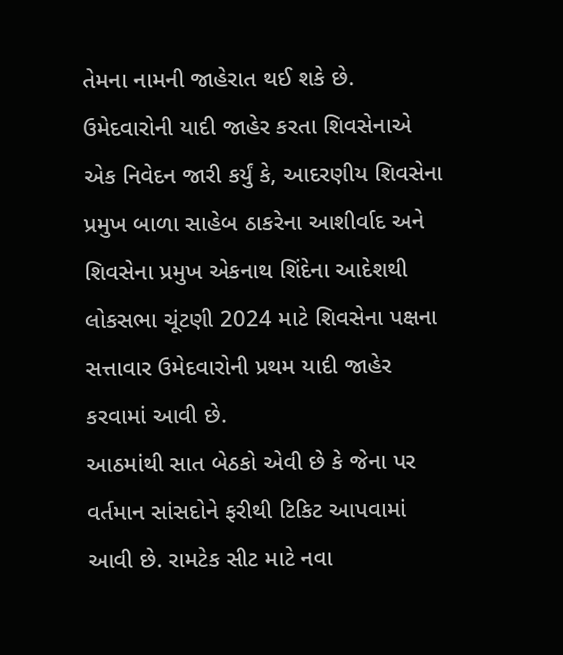તેમના નામની જાહેરાત થઈ શકે છે.
ઉમેદવારોની યાદી જાહેર કરતા શિવસેનાએ એક નિવેદન જારી કર્યું કે, આદરણીય શિવસેના પ્રમુખ બાળા સાહેબ ઠાકરેના આશીર્વાદ અને શિવસેના પ્રમુખ એકનાથ શિંદેના આદેશથી લોકસભા ચૂંટણી 2024 માટે શિવસેના પક્ષના સત્તાવાર ઉમેદવારોની પ્રથમ યાદી જાહેર કરવામાં આવી છે.
આઠમાંથી સાત બેઠકો એવી છે કે જેના પર વર્તમાન સાંસદોને ફરીથી ટિકિટ આપવામાં આવી છે. રામટેક સીટ માટે નવા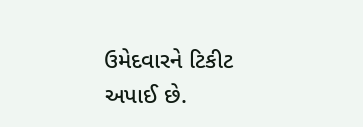ઉમેદવારને ટિકીટ અપાઈ છે.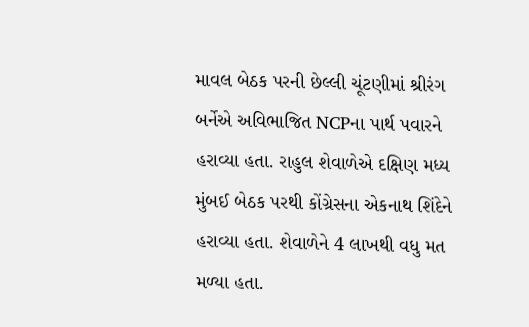માવલ બેઠક પરની છેલ્લી ચૂંટણીમાં શ્રીરંગ બર્નેએ અવિભાજિત NCPના પાર્થ પવારને હરાવ્યા હતા. રાહુલ શેવાળેએ દક્ષિણ મધ્ય મુંબઈ બેઠક પરથી કોંગ્રેસના એકનાથ શિંદેને હરાવ્યા હતા. શેવાળેને 4 લાખથી વધુ મત મળ્યા હતા.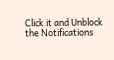Click it and Unblock the Notifications